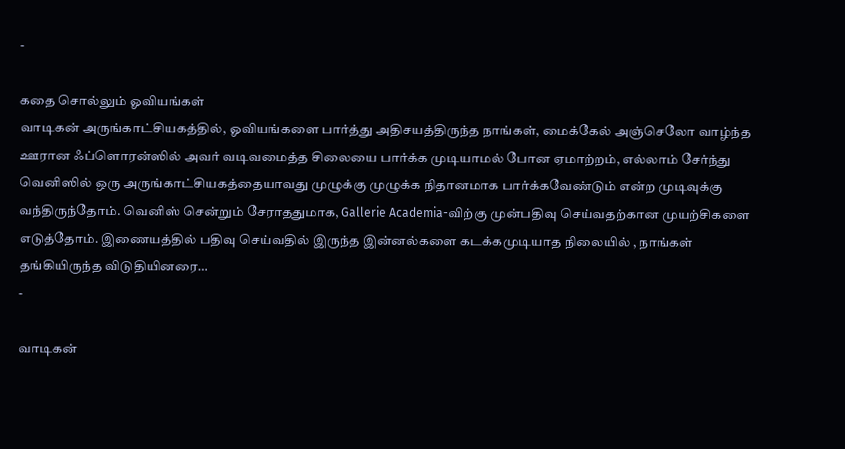-

கதை சொல்லும் ஓவியங்கள்
வாடிகன் அருங்காட்சியகத்தில், ஓவியங்களை பார்த்து அதிசயத்திருந்த நாங்கள், மைக்கேல் அஞ்செலோ வாழ்ந்த ஊரான ஃப்ளொரன்ஸில் அவர் வடிவமைத்த சிலையை பார்க்க முடியாமல் போன ஏமாற்றம், எல்லாம் சேர்ந்து வெனிஸில் ஒரு அருங்காட்சியகத்தையாவது முழுக்கு முழுக்க நிதானமாக பார்க்கவேண்டும் என்ற முடிவுக்கு வந்திருந்தோம். வெனிஸ் சென்றும் சேராததுமாக, Gallerie Academia-விற்கு முன்பதிவு செய்வதற்கான முயற்சிகளை எடுத்தோம். இணையத்தில் பதிவு செய்வதில் இருந்த இன்னல்களை கடக்கமுடியாத நிலையில் , நாங்கள் தங்கியிருந்த விடுதியினரை…
-

வாடிகன்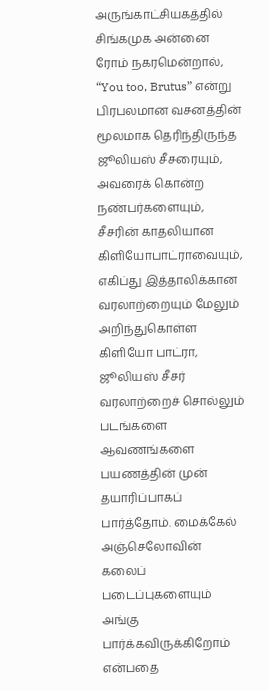அருங்காட்சியகத்தில் சிங்கமுக அன்னை
ரோம் நகரமென்றால், “You too, Brutus” என்று பிரபலமான வசனத்தின் மூலமாக தெரிந்திருந்த ஜூலியஸ் சீசரையும், அவரைக் கொன்ற நண்பர்களையும், சீசரின் காதலியான கிளியோபாட்ராவையும், எகிப்து இத்தாலிக்கான வரலாற்றையும் மேலும் அறிந்துகொள்ள கிளியோ பாட்ரா, ஜூலியஸ் சீசர் வரலாற்றைச் சொல்லும் படங்களை ஆவணங்களை பயணத்தின் முன் தயாரிப்பாகப் பார்த்தோம். மைக்கேல் அஞ்செலோவின் கலைப் படைப்புகளையும் அங்கு பார்க்கவிருக்கிறோம் என்பதை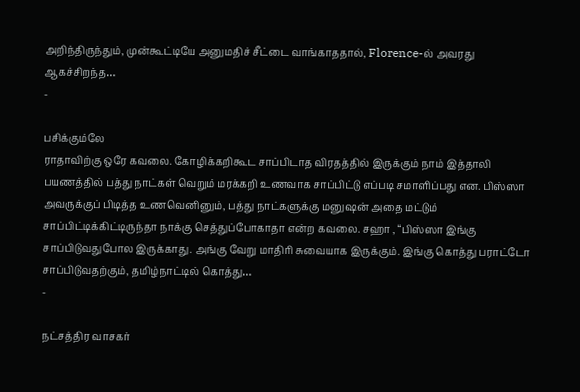அறிந்திருந்தும், முன்கூட்டியே அனுமதிச் சீட்டை வாங்காததால், Florence-ல் அவரது ஆகச்சிறந்த…
-

பசிக்கும்லே
ராதாவிற்கு ஒரே கவலை. கோழிக்கறிகூட சாப்பிடாத விரதத்தில் இருக்கும் நாம் இத்தாலி பயணத்தில் பத்து நாட்கள் வெறும் மரக்கறி உணவாக சாப்பிட்டு எப்படி சமாளிப்பது என. பிஸ்ஸா அவருக்குப் பிடித்த உணவெனினும், பத்து நாட்களுக்கு மனுஷன் அதை மட்டும் சாப்பிட்டிக்கிட்டிருந்தா நாக்கு செத்துப்போகாதா என்ற கவலை. சஹா , “பிஸ்ஸா இங்கு சாப்பிடுவதுபோல இருக்காது. அங்கு வேறு மாதிரி சுவையாக இருக்கும். இங்கு கொத்து பராட்டோ சாப்பிடுவதற்கும், தமிழ்நாட்டில் கொத்து…
-

நட்சத்திர வாசகர்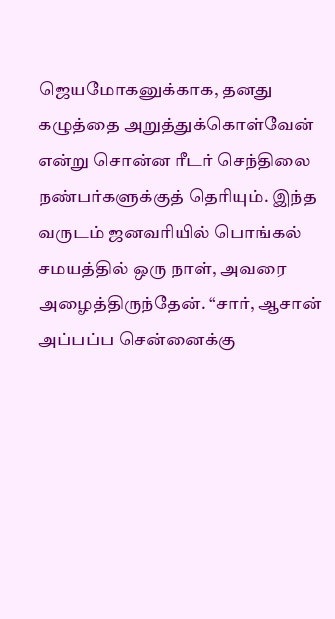ஜெயமோகனுக்காக, தனது கழுத்தை அறுத்துக்கொள்வேன் என்று சொன்ன ரீடர் செந்திலை நண்பர்களுக்குத் தெரியும். இந்த வருடம் ஜனவரியில் பொங்கல் சமயத்தில் ஒரு நாள், அவரை அழைத்திருந்தேன். “சார், ஆசான் அப்பப்ப சென்னைக்கு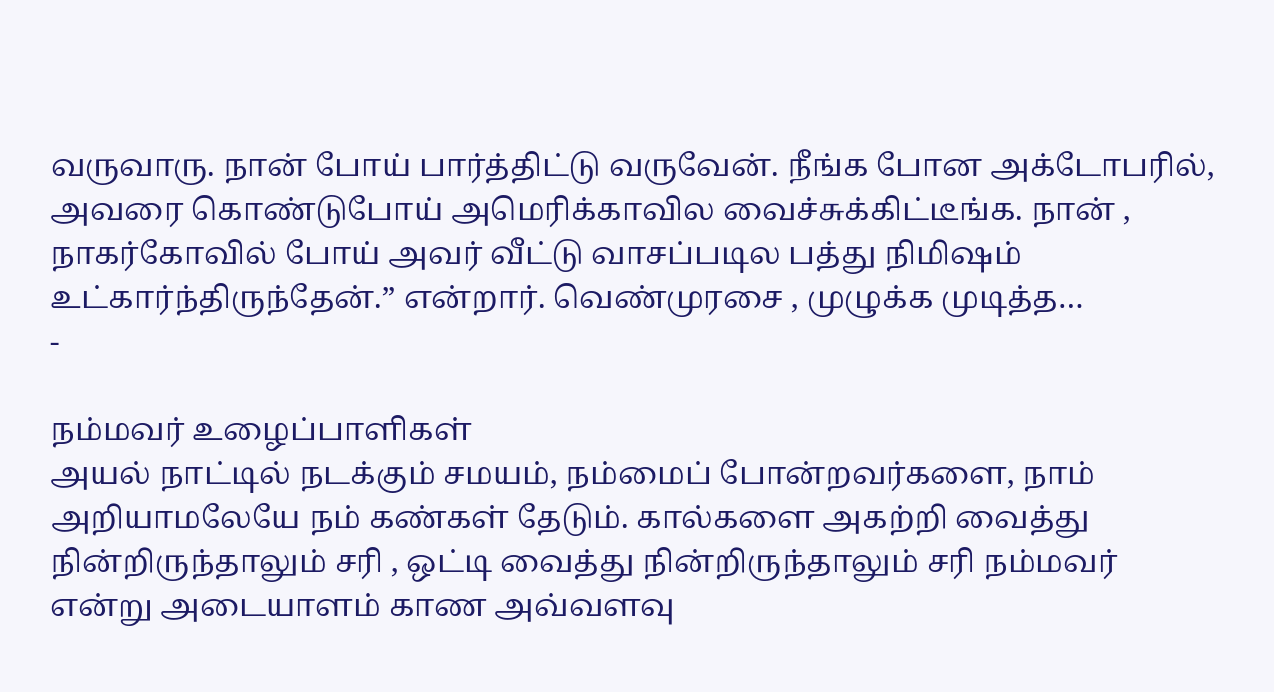வருவாரு. நான் போய் பார்த்திட்டு வருவேன். நீங்க போன அக்டோபரில், அவரை கொண்டுபோய் அமெரிக்காவில வைச்சுக்கிட்டீங்க. நான் , நாகர்கோவில் போய் அவர் வீட்டு வாசப்படில பத்து நிமிஷம் உட்கார்ந்திருந்தேன்.” என்றார். வெண்முரசை , முழுக்க முடித்த…
-

நம்மவர் உழைப்பாளிகள்
அயல் நாட்டில் நடக்கும் சமயம், நம்மைப் போன்றவர்களை, நாம் அறியாமலேயே நம் கண்கள் தேடும். கால்களை அகற்றி வைத்து நின்றிருந்தாலும் சரி , ஒட்டி வைத்து நின்றிருந்தாலும் சரி நம்மவர் என்று அடையாளம் காண அவ்வளவு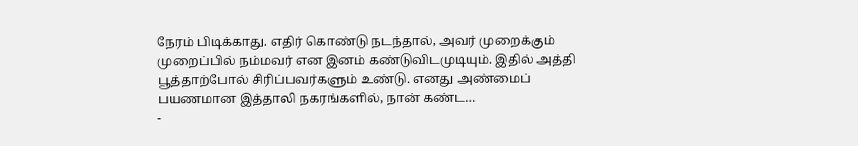நேரம் பிடிக்காது. எதிர் கொண்டு நடந்தால், அவர் முறைக்கும் முறைப்பில் நம்மவர் என இனம் கண்டுவிடமுடியும். இதில் அத்தி பூத்தாற்போல் சிரிப்பவர்களும் உண்டு. எனது அண்மைப் பயணமான இத்தாலி நகரங்களில், நான் கண்ட…
-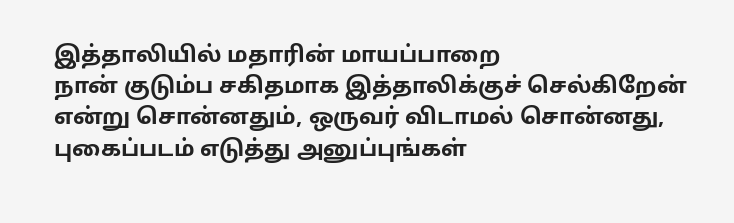இத்தாலியில் மதாரின் மாயப்பாறை
நான் குடும்ப சகிதமாக இத்தாலிக்குச் செல்கிறேன் என்று சொன்னதும், ஒருவர் விடாமல் சொன்னது, புகைப்படம் எடுத்து அனுப்புங்கள்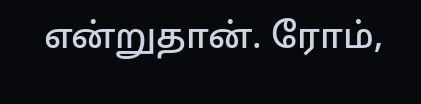என்றுதான். ரோம்,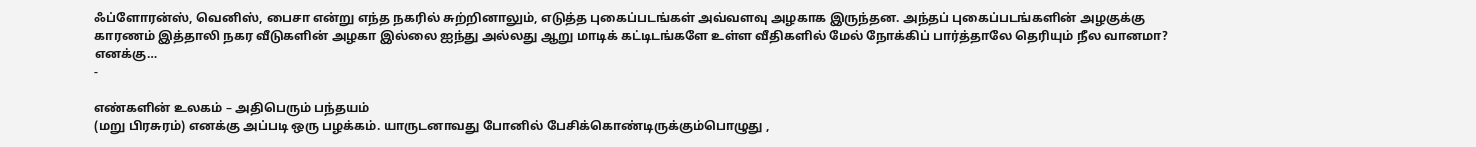ஃப்ளோரன்ஸ், வெனிஸ், பைசா என்று எந்த நகரில் சுற்றினாலும், எடுத்த புகைப்படங்கள் அவ்வளவு அழகாக இருந்தன. அந்தப் புகைப்படங்களின் அழகுக்கு காரணம் இத்தாலி நகர வீடுகளின் அழகா இல்லை ஐந்து அல்லது ஆறு மாடிக் கட்டிடங்களே உள்ள வீதிகளில் மேல் நோக்கிப் பார்த்தாலே தெரியும் நீல வானமா? எனக்கு…
-

எண்களின் உலகம் – அதிபெரும் பந்தயம்
(மறு பிரசுரம்) எனக்கு அப்படி ஒரு பழக்கம். யாருடனாவது போனில் பேசிக்கொண்டிருக்கும்பொழுது ,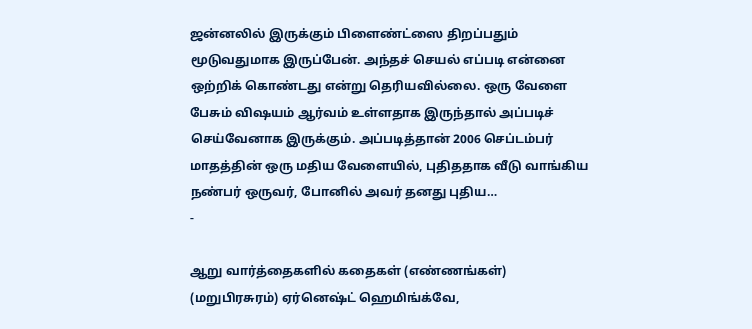ஜன்னலில் இருக்கும் பிளைண்ட்ஸை திறப்பதும் மூடுவதுமாக இருப்பேன். அந்தச் செயல் எப்படி என்னை ஒற்றிக் கொண்டது என்று தெரியவில்லை. ஒரு வேளை பேசும் விஷயம் ஆர்வம் உள்ளதாக இருந்தால் அப்படிச் செய்வேனாக இருக்கும். அப்படித்தான் 2006 செப்டம்பர் மாதத்தின் ஒரு மதிய வேளையில், புதிததாக வீடு வாங்கிய நண்பர் ஒருவர், போனில் அவர் தனது புதிய…
-

ஆறு வார்த்தைகளில் கதைகள் (எண்ணங்கள்)
(மறுபிரசுரம்) ஏர்னெஷ்ட் ஹெமிங்க்வே,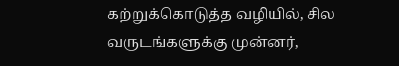கற்றுக்கொடுத்த வழியில், சில வருடங்களுக்கு முன்னர்,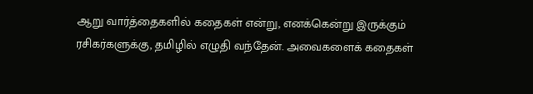ஆறு வார்த்தைகளில் கதைகள் என்று, எனக்கென்று இருக்கும் ரசிகர்களுக்கு, தமிழில் எழுதி வந்தேன். அவைகளைக் கதைகள்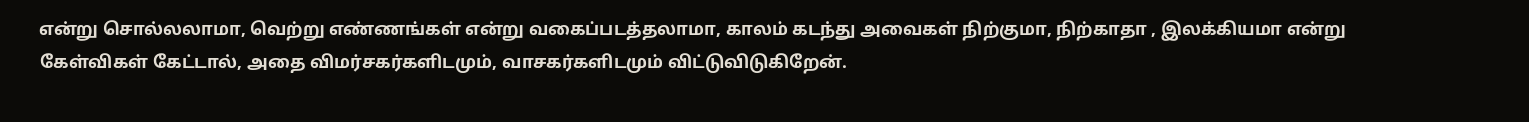என்று சொல்லலாமா, வெற்று எண்ணங்கள் என்று வகைப்படத்தலாமா, காலம் கடந்து அவைகள் நிற்குமா, நிற்காதா , இலக்கியமா என்று கேள்விகள் கேட்டால், அதை விமர்சகர்களிடமும், வாசகர்களிடமும் விட்டுவிடுகிறேன்.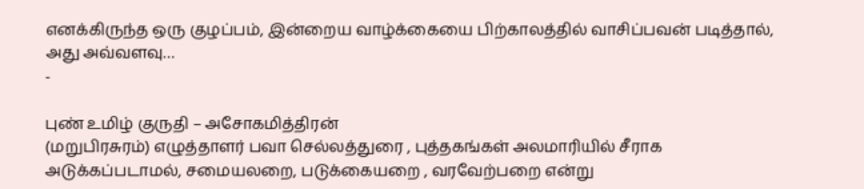எனக்கிருந்த ஒரு குழப்பம், இன்றைய வாழ்க்கையை பிற்காலத்தில் வாசிப்பவன் படித்தால், அது அவ்வளவு…
-

புண் உமிழ் குருதி – அசோகமித்திரன்
(மறுபிரசுரம்) எழுத்தாளர் பவா செல்லத்துரை , புத்தகங்கள் அலமாரியில் சீராக அடுக்கப்படாமல், சமையலறை, படுக்கையறை , வரவேற்பறை என்று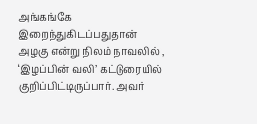அங்கங்கே இறைந்துகிடப்பதுதான் அழகு என்று நிலம் நாவலில் , ‘இழப்பின் வலி’ கட்டுரையில் குறிப்பிட்டிருப்பார். அவர்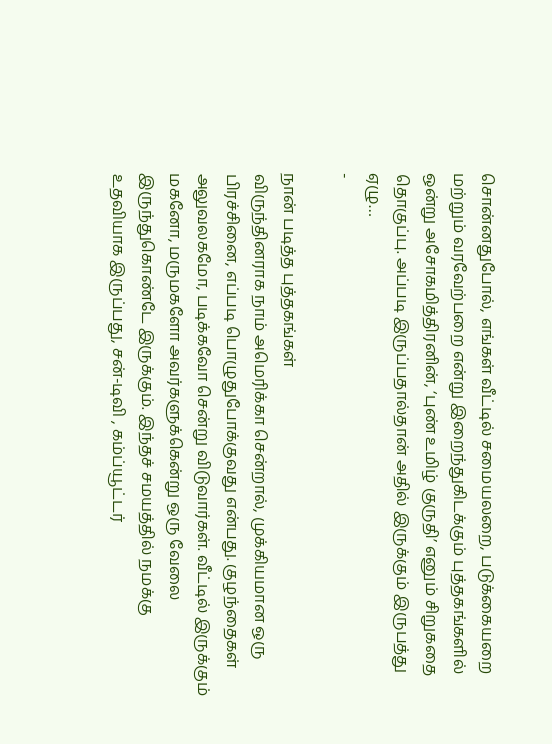சொன்னதுபோல், எங்கள் வீட்டில் சமையலறை, படுக்கையறை மற்றும் வரவேற்பறை என்று இறைந்துகிடக்கும் புத்தகங்களில் ஒன்று அசோகமித்திரனின், ‘புண் உமிழ் குருதி’ எனும் சிறுகதை தொகுப்பு. அப்படி இருப்பதால்தான் அதில் இருக்கும் இருபத்து ஏழு…
-

நான் படித்த புத்தகங்கள்
விருந்தினராக நாம் அமெரிக்கா சென்றால், முக்கியமான ஒரு பிரச்சினை, எப்படி பொழுதுபோக்குவது என்பது. குழந்தைகள் அலுவலகமோ, படிக்கவோ சென்று விடுவார்கள். வீட்டில் இருக்கும் மகனோ, மருமகளோ அவர்களுக்கென்று ஒரு வேலை இருந்துகொண்டே இருக்கும். இந்தச் சமயத்தில் நமக்கு உதவியாக இருப்பது, சன்-டிவி , கம்ப்யூட்டர்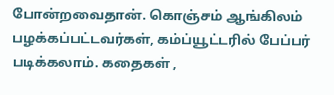போன்றவைதான். கொஞ்சம் ஆங்கிலம் பழக்கப்பட்டவர்கள், கம்ப்யூட்டரில் பேப்பர் படிக்கலாம். கதைகள் ,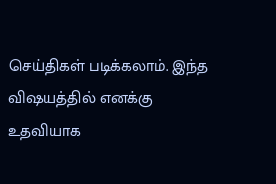செய்திகள் படிக்கலாம். இந்த விஷயத்தில் எனக்கு உதவியாக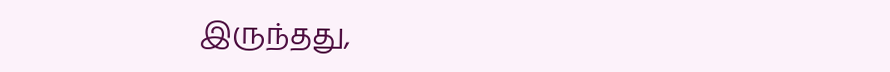இருந்தது,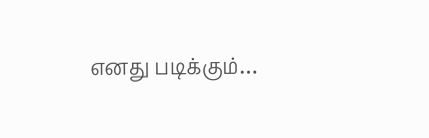எனது படிக்கும்…